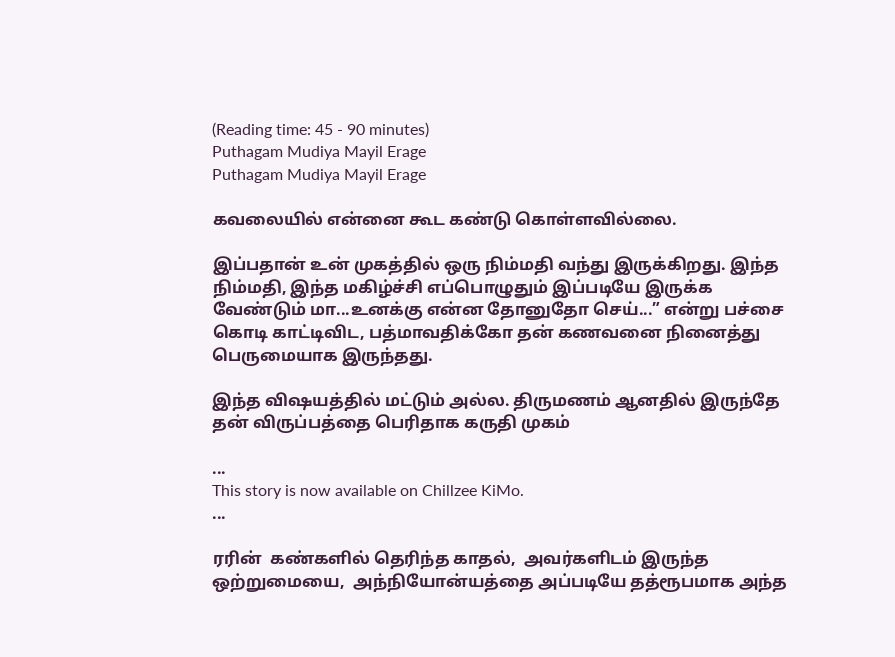(Reading time: 45 - 90 minutes)
Puthagam Mudiya Mayil Erage
Puthagam Mudiya Mayil Erage

கவலையில் என்னை கூட கண்டு கொள்ளவில்லை.

இப்பதான் உன் முகத்தில் ஒரு நிம்மதி வந்து இருக்கிறது. இந்த நிம்மதி, இந்த மகிழ்ச்சி எப்பொழுதும் இப்படியே இருக்க வேண்டும் மா...உனக்கு என்ன தோனுதோ செய்...” என்று பச்சை கொடி காட்டிவிட, பத்மாவதிக்கோ தன் கணவனை நினைத்து பெருமையாக இருந்தது.

இந்த விஷயத்தில் மட்டும் அல்ல. திருமணம் ஆனதில் இருந்தே தன் விருப்பத்தை பெரிதாக கருதி முகம்

...
This story is now available on Chillzee KiMo.
...

ரரின்  கண்களில் தெரிந்த காதல்,  அவர்களிடம் இருந்த ஒற்றுமையை,  அந்நியோன்யத்தை அப்படியே தத்ரூபமாக அந்த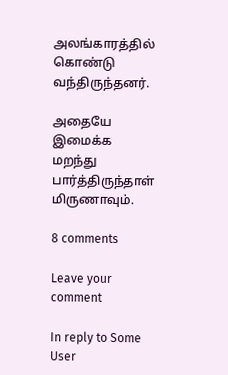அலங்காரத்தில் கொண்டு வந்திருந்தனர்.

அதையே இமைக்க மறந்து பார்த்திருந்தாள் மிருணாவும்.

8 comments

Leave your comment

In reply to Some User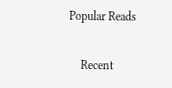Popular Reads

    Recent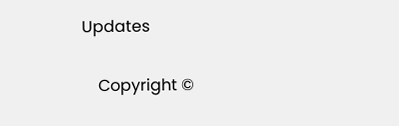Updates

    Copyright ©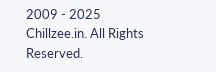2009 - 2025 Chillzee.in. All Rights Reserved.